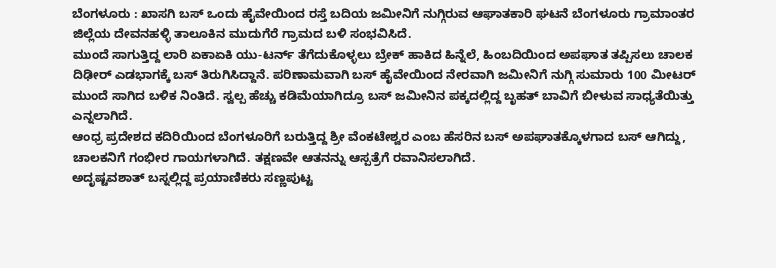ಬೆಂಗಳೂರು : ಖಾಸಗಿ ಬಸ್ ಒಂದು ಹೈವೇಯಿಂದ ರಸ್ತೆ ಬದಿಯ ಜಮೀನಿಗೆ ನುಗ್ಗಿರುವ ಆಘಾತಕಾರಿ ಘಟನೆ ಬೆಂಗಳೂರು ಗ್ರಾಮಾಂತರ ಜಿಲ್ಲೆಯ ದೇವನಹಳ್ಳಿ ತಾಲೂಕಿನ ಮುದುಗೆರೆ ಗ್ರಾಮದ ಬಳಿ ಸಂಭವಿಸಿದೆ.
ಮುಂದೆ ಸಾಗುತ್ತಿದ್ದ ಲಾರಿ ಏಕಾಏಕಿ ಯು-ಟರ್ನ್ ತೆಗೆದುಕೊಳ್ಳಲು ಬ್ರೇಕ್ ಹಾಕಿದ ಹಿನ್ನೆಲೆ, ಹಿಂಬದಿಯಿಂದ ಅಪಘಾತ ತಪ್ಪಿಸಲು ಚಾಲಕ ದಿಢೀರ್ ಎಡಭಾಗಕ್ಕೆ ಬಸ್ ತಿರುಗಿಸಿದ್ದಾನೆ. ಪರಿಣಾಮವಾಗಿ ಬಸ್ ಹೈವೇಯಿಂದ ನೇರವಾಗಿ ಜಮೀನಿಗೆ ನುಗ್ಗಿ ಸುಮಾರು 100 ಮೀಟರ್ ಮುಂದೆ ಸಾಗಿದ ಬಳಿಕ ನಿಂತಿದೆ. ಸ್ವಲ್ಪ ಹೆಚ್ಚು ಕಡಿಮೆಯಾಗಿದ್ರೂ ಬಸ್ ಜಮೀನಿನ ಪಕ್ಕದಲ್ಲಿದ್ದ ಬೃಹತ್ ಬಾವಿಗೆ ಬೀಳುವ ಸಾಧ್ಯತೆಯಿತ್ತು ಎನ್ನಲಾಗಿದೆ.
ಆಂಧ್ರ ಪ್ರದೇಶದ ಕದಿರಿಯಿಂದ ಬೆಂಗಳೂರಿಗೆ ಬರುತ್ತಿದ್ದ ಶ್ರೀ ವೆಂಕಟೇಶ್ವರ ಎಂಬ ಹೆಸರಿನ ಬಸ್ ಅಪಘಾತಕ್ಕೊಳಗಾದ ಬಸ್ ಆಗಿದ್ದು, ಚಾಲಕನಿಗೆ ಗಂಭೀರ ಗಾಯಗಳಾಗಿದೆ. ತಕ್ಷಣವೇ ಆತನನ್ನು ಆಸ್ಪತ್ರೆಗೆ ರವಾನಿಸಲಾಗಿದೆ.
ಅದೃಷ್ಟವಶಾತ್ ಬಸ್ನಲ್ಲಿದ್ದ ಪ್ರಯಾಣಿಕರು ಸಣ್ಣಪುಟ್ಟ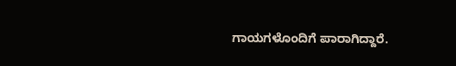ಗಾಯಗಳೊಂದಿಗೆ ಪಾರಾಗಿದ್ದಾರೆ.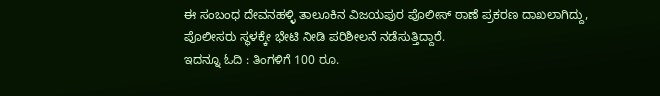ಈ ಸಂಬಂಧ ದೇವನಹಳ್ಳಿ ತಾಲೂಕಿನ ವಿಜಯಪುರ ಪೊಲೀಸ್ ಠಾಣೆ ಪ್ರಕರಣ ದಾಖಲಾಗಿದ್ದು, ಪೊಲೀಸರು ಸ್ಥಳಕ್ಕೇ ಭೇಟಿ ನೀಡಿ ಪರಿಶೀಲನೆ ನಡೆಸುತ್ತಿದ್ದಾರೆ.
ಇದನ್ನೂ ಓದಿ : ತಿಂಗಳಿಗೆ 100 ರೂ.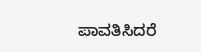ಪಾವತಿಸಿದರೆ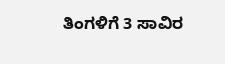ತಿಂಗಳಿಗೆ 3 ಸಾವಿರ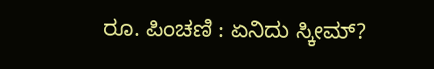ರೂ. ಪಿಂಚಣಿ : ಏನಿದು ಸ್ಕೀಮ್?